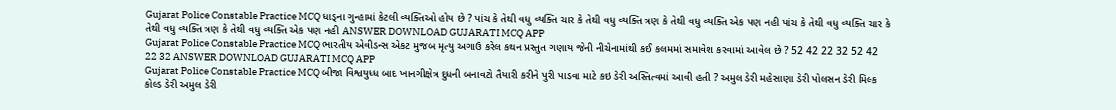Gujarat Police Constable Practice MCQ ધાડ્ના ગુન્હામાં કેટલી વ્યક્તિઓ હોય છે ? પાંચ કે તેથી વધુ વ્યક્તિ ચાર કે તેથી વધુ વ્યક્તિ ત્રણ કે તેથી વધુ વ્યક્તિ એક પણ નહી પાંચ કે તેથી વધુ વ્યક્તિ ચાર કે તેથી વધુ વ્યક્તિ ત્રણ કે તેથી વધુ વ્યક્તિ એક પણ નહી ANSWER DOWNLOAD GUJARATI MCQ APP
Gujarat Police Constable Practice MCQ ભારતીય એવીડન્સ એકટ મુજબ મૃત્યુ અગાઉ કરેલ કથન પ્રસ્તુત ગણાય જેની નીચેનામાંથી કઈ કલમમાં સમાવેશ કરવામાં આવેલ છે ? 52 42 22 32 52 42 22 32 ANSWER DOWNLOAD GUJARATI MCQ APP
Gujarat Police Constable Practice MCQ બીજા વિશ્વયુધ્ધ બાદ ખાનગીક્ષેત્ર દુધની બનાવટો તૈયારી કરીને પુરી પાડવા માટે કઇ ડેરી અસ્તિત્વમાં આવી હતી ? અમુલ ડેરી મહેસાણા ડેરી પોલસન ડેરી મિલ્ક કોલ્ડ ડેરી અમુલ ડેરી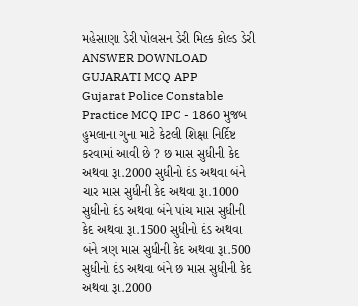મહેસાણા ડેરી પોલસન ડેરી મિલ્ક કોલ્ડ ડેરી ANSWER DOWNLOAD GUJARATI MCQ APP
Gujarat Police Constable Practice MCQ IPC - 1860 મુજબ હુમલાના ગુના માટે કેટલી શિક્ષા નિર્દિષ્ટ કરવામાં આવી છે ? છ માસ સુધીની કેદ અથવા રૂા.2000 સુધીનો દંડ અથવા બંને ચાર માસ સુધીની કેદ અથવા રૂા.1000 સુધીનો દંડ અથવા બંને પાંચ માસ સુધીની કેદ અથવા રૂા.1500 સુધીનો દંડ અથવા બંને ત્રણ માસ સુધીની કેદ અથવા રૂા.500 સુધીનો દંડ અથવા બંને છ માસ સુધીની કેદ અથવા રૂા.2000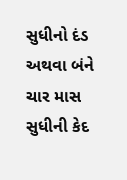સુધીનો દંડ અથવા બંને ચાર માસ સુધીની કેદ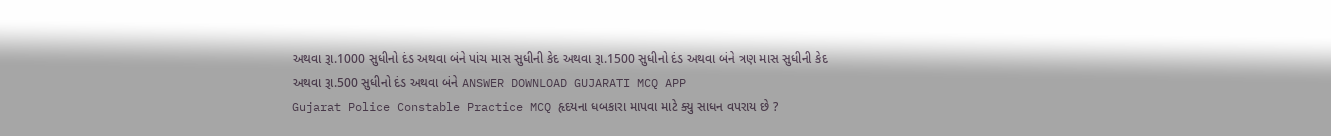અથવા રૂા.1000 સુધીનો દંડ અથવા બંને પાંચ માસ સુધીની કેદ અથવા રૂા.1500 સુધીનો દંડ અથવા બંને ત્રણ માસ સુધીની કેદ અથવા રૂા.500 સુધીનો દંડ અથવા બંને ANSWER DOWNLOAD GUJARATI MCQ APP
Gujarat Police Constable Practice MCQ હૃદયના ધબકારા માપવા માટે ક્યુ સાધન વપરાય છે ?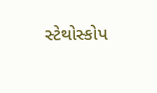સ્ટેથોસ્કોપ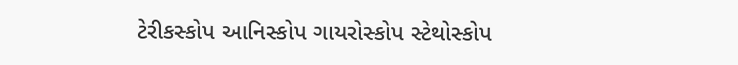ટેરીકસ્કોપ આનિસ્કોપ ગાયરોસ્કોપ સ્ટેથોસ્કોપ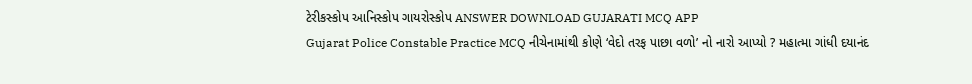ટેરીકસ્કોપ આનિસ્કોપ ગાયરોસ્કોપ ANSWER DOWNLOAD GUJARATI MCQ APP
Gujarat Police Constable Practice MCQ નીચેનામાંથી કોણે ‘વેદો તરફ પાછા વળો’ નો નારો આપ્યો ? મહાત્મા ગાંધી દયાનંદ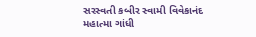સરસ્વતી કબીર સ્વામી વિવેકાનંદ મહાત્મા ગાંધી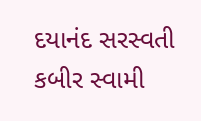દયાનંદ સરસ્વતી કબીર સ્વામી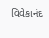વિવેકાનંદ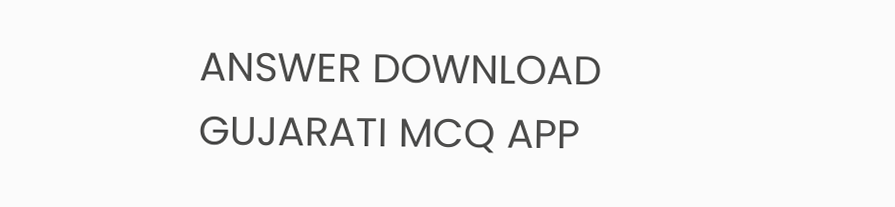ANSWER DOWNLOAD GUJARATI MCQ APP